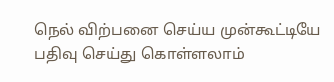நெல் விற்பனை செய்ய முன்கூட்டியே பதிவு செய்து கொள்ளலாம்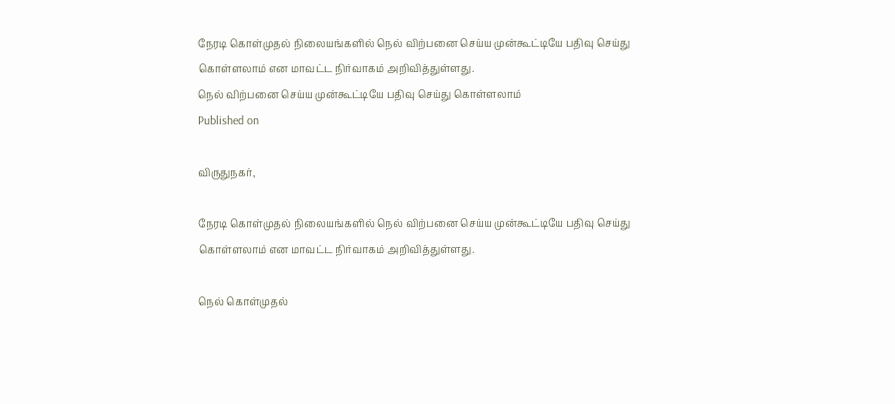நேரடி கொள்முதல் நிலையங்களில் நெல் விற்பனை செய்ய முன்கூட்டியே பதிவு செய்து கொள்ளலாம் என மாவட்ட நிர்வாகம் அறிவித்துள்ளது.
நெல் விற்பனை செய்ய முன்கூட்டியே பதிவு செய்து கொள்ளலாம்
Published on

விருதுநகர்,

நேரடி கொள்முதல் நிலையங்களில் நெல் விற்பனை செய்ய முன்கூட்டியே பதிவு செய்து கொள்ளலாம் என மாவட்ட நிர்வாகம் அறிவித்துள்ளது.

நெல் கொள்முதல்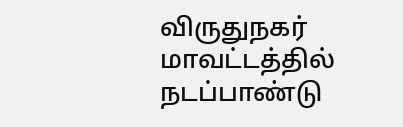விருதுநகர் மாவட்டத்தில் நடப்பாண்டு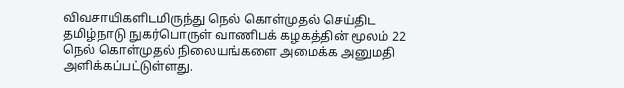விவசாயிகளிடமிருந்து நெல் கொள்முதல் செய்திட தமிழ்நாடு நுகர்பொருள் வாணிபக் கழகத்தின் மூலம் 22 நெல் கொள்முதல் நிலையங்களை அமைக்க அனுமதி அளிக்கப்பட்டுள்ளது.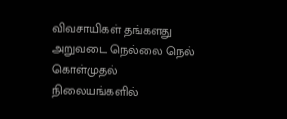விவசாயிகள் தங்களது அறுவடை நெல்லை நெல் கொள்முதல் நிலையங்களில்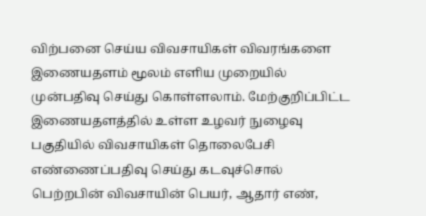விற்பனை செய்ய விவசாயிகள் விவரங்களை இணையதளம் மூலம் எளிய முறையில் முன்பதிவு செய்து கொள்ளலாம். மேற்குறிப்பிட்ட இணையதளத்தில் உள்ள உழவர் நுழைவு பகுதியில் விவசாயிகள் தொலைபேசி எண்ணைப்பதிவு செய்து கடவுச்சொல் பெற்றபின் விவசாயின் பெயர், ஆதார் எண்,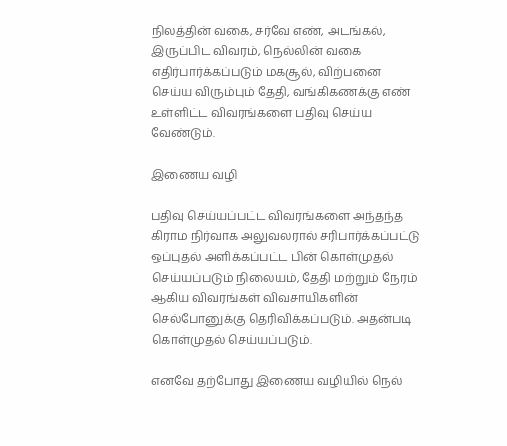நிலத்தின் வகை, சர்வே எண், அடங்கல், இருப்பிட விவரம், நெல்லின் வகை எதிர்பார்க்கப்படும் மகசூல், விற்பனை செய்ய விரும்பும் தேதி, வங்கிகணக்கு எண் உள்ளிட்ட விவரங்களை பதிவு செய்ய வேண்டும்.

இணைய வழி

பதிவு செய்யப்பட்ட விவரங்களை அந்தந்த கிராம நிர்வாக அலுவலரால் சரிபார்க்கப்பட்டு ஒப்புதல் அளிக்கப்பட்ட பின் கொள்முதல் செய்யப்படும் நிலையம், தேதி மற்றும் நேரம் ஆகிய விவரங்கள் விவசாயிகளின் செல்போனுக்கு தெரிவிக்கப்படும். அதன்படி கொள்முதல் செய்யப்படும்.

எனவே தற்போது இணைய வழியில் நெல்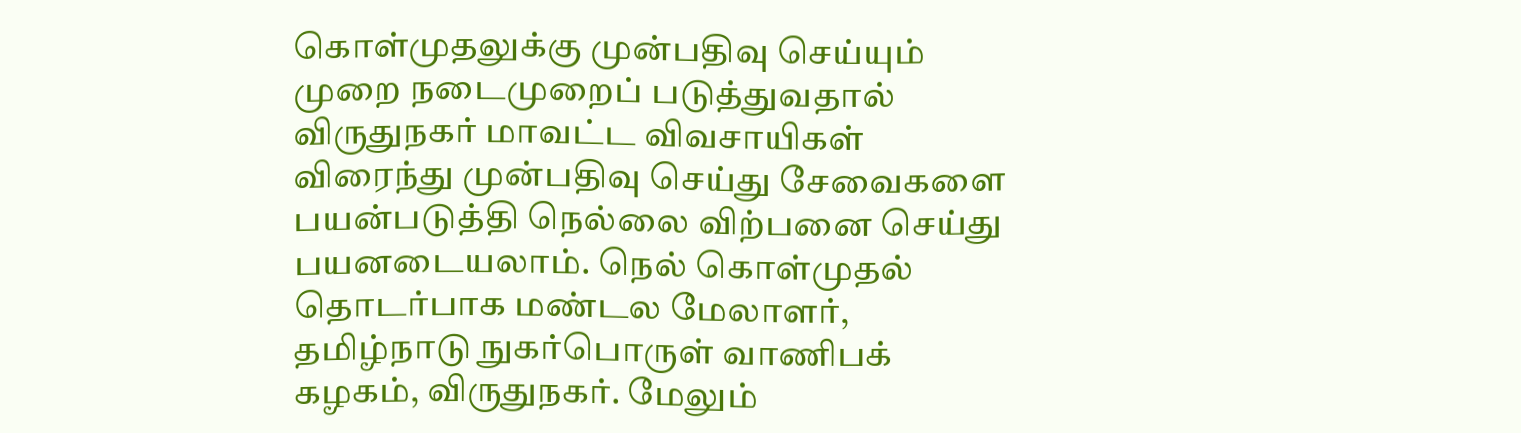கொள்முதலுக்கு முன்பதிவு செய்யும் முறை நடைமுறைப் படுத்துவதால் விருதுநகர் மாவட்ட விவசாயிகள் விரைந்து முன்பதிவு செய்து சேவைகளை பயன்படுத்தி நெல்லை விற்பனை செய்து பயனடையலாம். நெல் கொள்முதல் தொடர்பாக மண்டல மேலாளர், தமிழ்நாடு நுகர்பொருள் வாணிபக் கழகம், விருதுநகர். மேலும்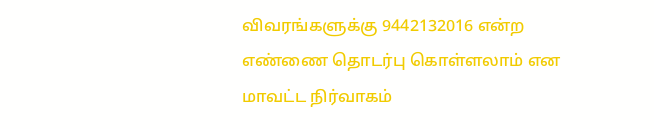விவரங்களுக்கு 9442132016 என்ற எண்ணை தொடர்பு கொள்ளலாம் என மாவட்ட நிர்வாகம்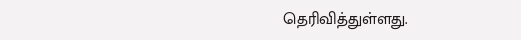தெரிவித்துள்ளது.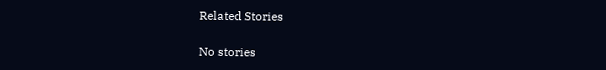Related Stories

No stories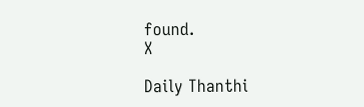found.
X

Daily Thanthi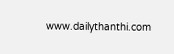www.dailythanthi.com